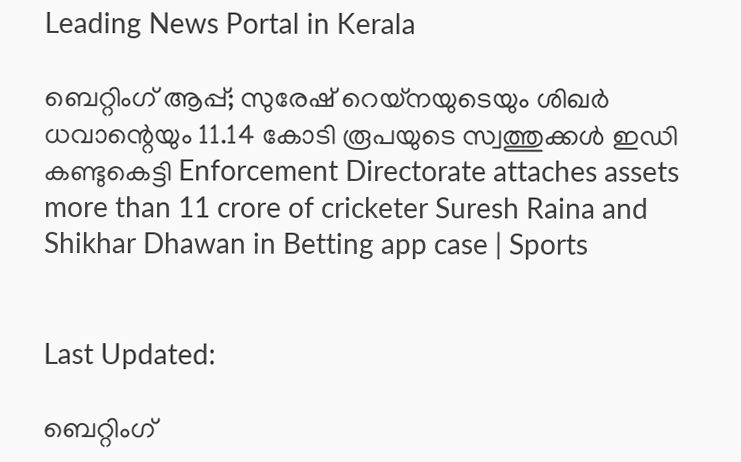Leading News Portal in Kerala

ബെറ്റിംഗ് ആപ്പ്; സുരേഷ് റെയ്‌നയുടെയും ശിഖർ ധവാന്റെയും 11.14 കോടി രൂപയുടെ സ്വത്തുക്കൾ ഇഡി കണ്ടുകെട്ടി Enforcement Directorate attaches assets more than 11 crore of cricketer Suresh Raina and Shikhar Dhawan in Betting app case | Sports


Last Updated:

ബെറ്റിംഗ്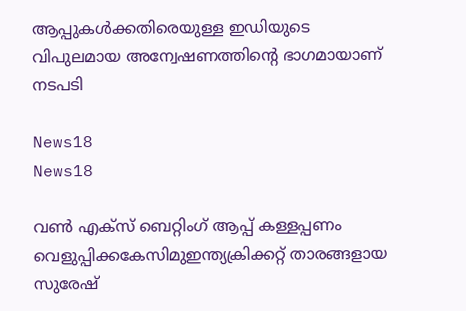ആപ്പുകൾക്കതിരെയുള്ള ഇഡിയുടെ  വിപുലമായ അന്വേഷണത്തിന്റെ ഭാഗമായാണ് നടപടി

News18
News18

വൺ എക്സ് ബെറ്റിംഗ് ആപ്പ് കള്ളപ്പണം വെളുപ്പിക്കകേസിമുഇന്ത്യക്രിക്കറ്റ് താരങ്ങളായ സുരേഷ്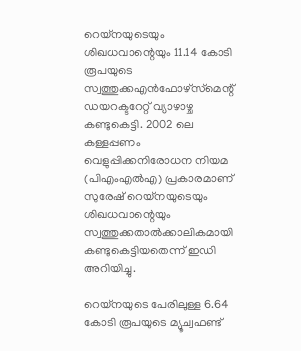റെയ്‌നയുടെയും ശിഖധവാന്റെയും 11.14 കോടി രൂപയുടെ സ്വത്തുക്കഎൻഫോഴ്‌സ്‌മെന്റ് ഡയറക്ടറേറ്റ് വ്യാഴാഴ്ച കണ്ടുകെട്ടി. 2002 ലെ കള്ളപ്പണം വെളുപ്പിക്കനിരോധന നിയമ (പിഎംഎൽഎ) പ്രകാരമാണ് സുരേഷ് റെയ്‌നയുടെയും ശിഖധവാന്റെയും സ്വത്തുക്കതാൽക്കാലികമായി കണ്ടുകെട്ടിയതെന്ന് ഇഡി അറിയിച്ചു.

റെയ്‌നയുടെ പേരിലുള്ള 6.64 കോടി രൂപയുടെ മ്യൂച്വഫണ്ട്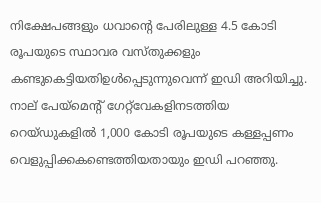നിക്ഷേപങ്ങളും ധവാന്റെ പേരിലുള്ള 4.5 കോടി രൂപയുടെ സ്ഥാവര വസ്തുക്കളും കണ്ടുകെട്ടിയതിഉൾപ്പെടുന്നുവെന്ന് ഇഡി അറിയിച്ചു. നാല് പേയ്‌മെന്റ് ഗേറ്റ്‌വേകളിനടത്തിയ റെയ്ഡുകളിൽ 1,000 കോടി രൂപയുടെ കള്ളപ്പണം വെളുപ്പിക്കകണ്ടെത്തിയതായും ഇഡി പറഞ്ഞു.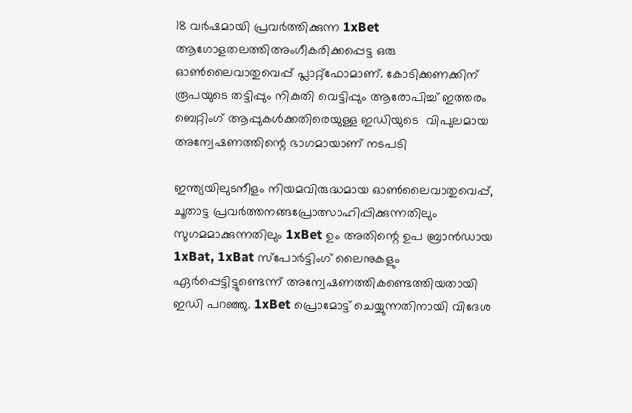18 വർഷമായി പ്രവർത്തിക്കുന്ന 1xBet ആഗോളതലത്തിഅംഗീകരിക്കപ്പെട്ട ഒരു ഓൺലൈവാതുവെപ്പ് പ്ലാറ്റ്‌ഫോമാണ്. കോടിക്കണക്കിന് രൂപയുടെ തട്ടിപ്പും നികുതി വെട്ടിപ്പും ആരോപിച്ച് ഇത്തരം ബെറ്റിംഗ് ആപ്പുകൾക്കതിരെയുള്ള ഇഡിയുടെ  വിപുലമായ അന്വേഷണത്തിന്റെ ഭാഗമായാണ് നടപടി

ഇന്ത്യയിലുടനീളം നിയമവിരുദ്ധമായ ഓൺലൈവാതുവെപ്പ്, ചൂതാട്ട പ്രവർത്തനങ്ങപ്രോത്സാഹിപ്പിക്കുന്നതിലും സുഗമമാക്കുന്നതിലും 1xBet ഉം അതിന്റെ ഉപ ബ്രാൻഡായ 1xBat, 1xBat സ്പോർട്ടിംഗ് ലൈനുകളും ഏർപ്പെട്ടിട്ടുണ്ടെന്ന് അന്വേഷണത്തികണ്ടെത്തിയതായി ഇഡി പറഞ്ഞു. 1xBet പ്രൊമോട്ട് ചെയ്യുന്നതിനായി വിദേശ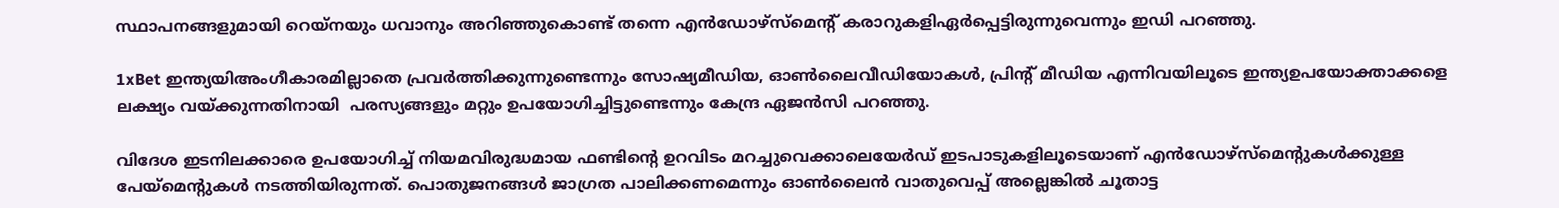സ്ഥാപനങ്ങളുമായി റെയ്‌നയും ധവാനും അറിഞ്ഞുകൊണ്ട് തന്നെ എൻഡോഴ്‌സ്‌മെന്റ് കരാറുകളിഏർപ്പെട്ടിരുന്നുവെന്നും ഇഡി പറഞ്ഞു.

1xBet ഇന്ത്യയിഅംഗീകാരമില്ലാതെ പ്രവർത്തിക്കുന്നുണ്ടെന്നും സോഷ്യമീഡിയ, ഓൺലൈവീഡിയോകൾ, പ്രിന്റ് മീഡിയ എന്നിവയിലൂടെ ഇന്ത്യഉപയോക്താക്കളെ ലക്ഷ്യം വയ്ക്കുന്നതിനായി  പരസ്യങ്ങളും മറ്റും ഉപയോഗിച്ചിട്ടുണ്ടെന്നും കേന്ദ്ര ഏജൻസി പറഞ്ഞു.

വിദേശ ഇടനിലക്കാരെ ഉപയോഗിച്ച് നിയമവിരുദ്ധമായ ഫണ്ടിന്റെ ഉറവിടം മറച്ചുവെക്കാലെയേർഡ് ഇടപാടുകളിലൂടെയാണ് എൻഡോഴ്‌സ്‌മെന്റുകൾക്കുള്ള പേയ്‌മെന്റുകൾ നടത്തിയിരുന്നത്. പൊതുജനങ്ങൾ ജാഗ്രത പാലിക്കണമെന്നും ഓൺലൈൻ വാതുവെപ്പ് അല്ലെങ്കിൽ ചൂതാട്ട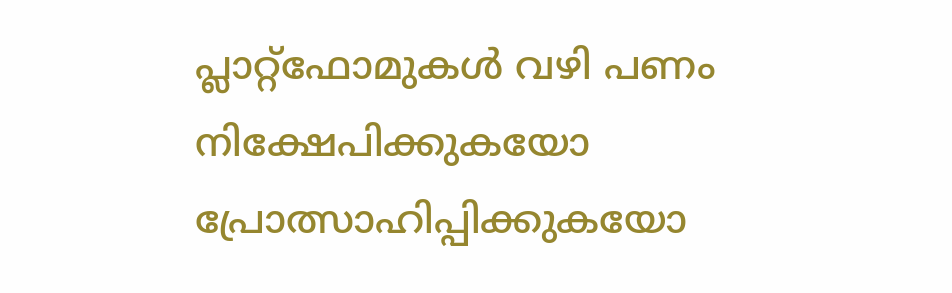പ്ലാറ്റ്‌ഫോമുകൾ വഴി പണം നിക്ഷേപിക്കുകയോ പ്രോത്സാഹിപ്പിക്കുകയോ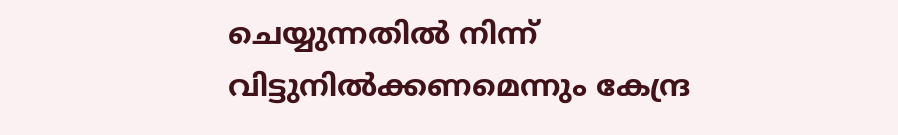ചെയ്യുന്നതിൽ നിന്ന് വിട്ടുനിൽക്കണമെന്നും കേന്ദ്ര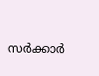സർക്കാർ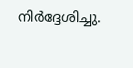നിർദ്ദേശിച്ചു.